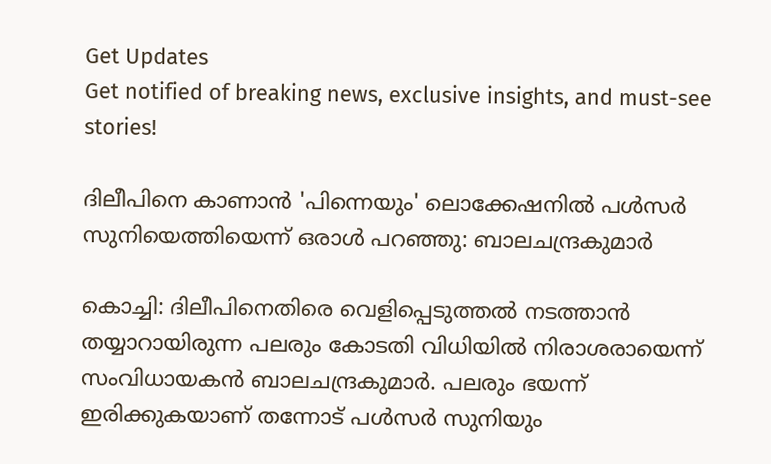Get Updates
Get notified of breaking news, exclusive insights, and must-see stories!

ദിലീപിനെ കാണാന്‍ 'പിന്നെയും' ലൊക്കേഷനില്‍ പള്‍സര്‍ സുനിയെത്തിയെന്ന് ഒരാള്‍ പറഞ്ഞു: ബാലചന്ദ്രകുമാര്‍

കൊച്ചി: ദിലീപിനെതിരെ വെളിപ്പെടുത്തല്‍ നടത്താന്‍ തയ്യാറായിരുന്ന പലരും കോടതി വിധിയില്‍ നിരാശരായെന്ന് സംവിധായകന്‍ ബാലചന്ദ്രകുമാര്‍. പലരും ഭയന്ന് ഇരിക്കുകയാണ് തന്നോട് പള്‍സര്‍ സുനിയും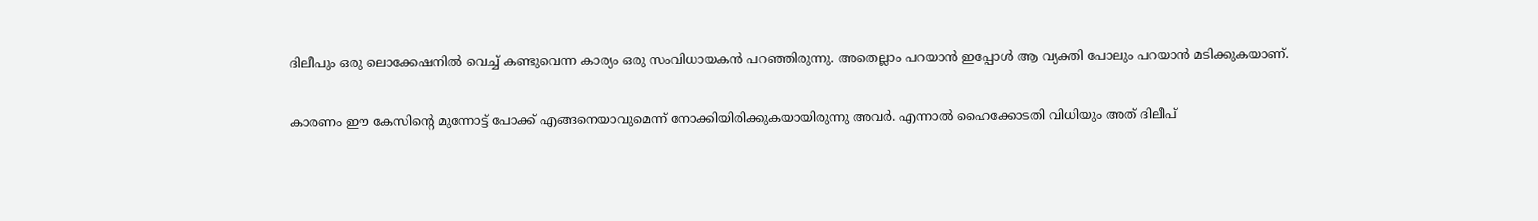ദിലീപും ഒരു ലൊക്കേഷനില്‍ വെച്ച് കണ്ടുവെന്ന കാര്യം ഒരു സംവിധായകന്‍ പറഞ്ഞിരുന്നു. അതെല്ലാം പറയാന്‍ ഇപ്പോള്‍ ആ വ്യക്തി പോലും പറയാന്‍ മടിക്കുകയാണ്.

കാരണം ഈ കേസിന്റെ മുന്നോട്ട് പോക്ക് എങ്ങനെയാവുമെന്ന് നോക്കിയിരിക്കുകയായിരുന്നു അവര്‍. എന്നാല്‍ ഹൈക്കോടതി വിധിയും അത് ദിലീപ്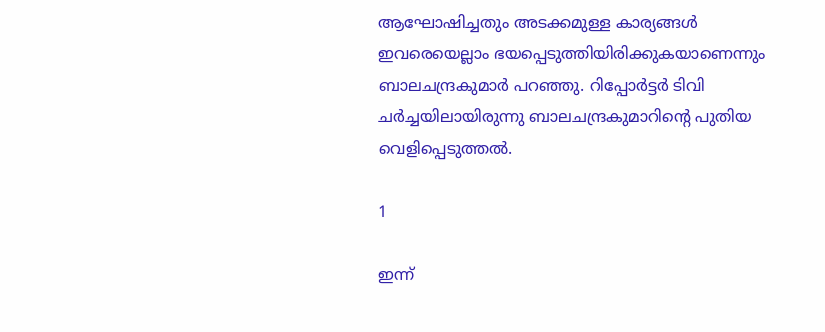ആഘോഷിച്ചതും അടക്കമുള്ള കാര്യങ്ങള്‍ ഇവരെയെല്ലാം ഭയപ്പെടുത്തിയിരിക്കുകയാണെന്നും ബാലചന്ദ്രകുമാര്‍ പറഞ്ഞു. റിപ്പോര്‍ട്ടര്‍ ടിവി ചര്‍ച്ചയിലായിരുന്നു ബാലചന്ദ്രകുമാറിന്റെ പുതിയ വെളിപ്പെടുത്തല്‍.

1

ഇന്ന്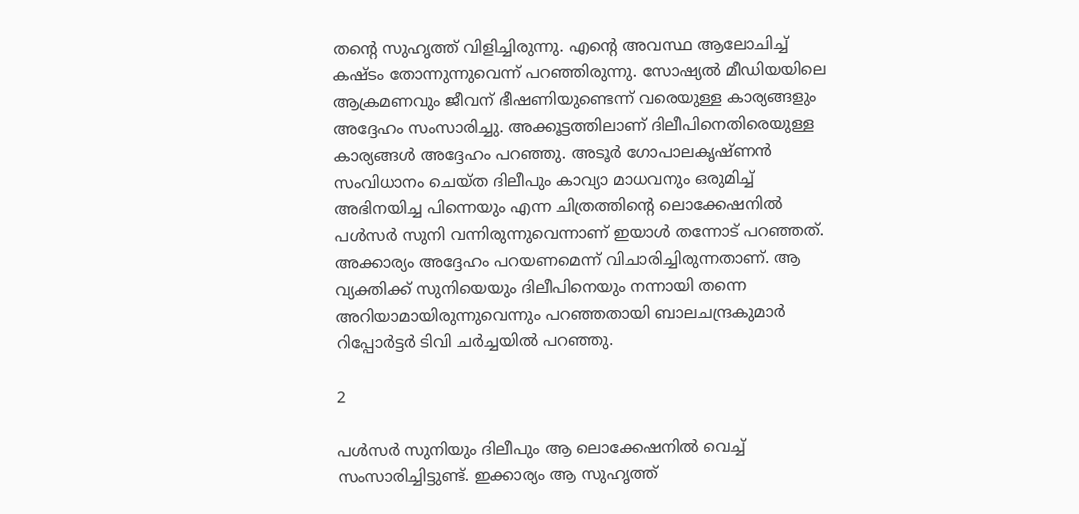തന്റെ സുഹൃത്ത് വിളിച്ചിരുന്നു. എന്റെ അവസ്ഥ ആലോചിച്ച് കഷ്ടം തോന്നുന്നുവെന്ന് പറഞ്ഞിരുന്നു. സോഷ്യല്‍ മീഡിയയിലെ ആക്രമണവും ജീവന് ഭീഷണിയുണ്ടെന്ന് വരെയുള്ള കാര്യങ്ങളും അദ്ദേഹം സംസാരിച്ചു. അക്കൂട്ടത്തിലാണ് ദിലീപിനെതിരെയുള്ള കാര്യങ്ങള്‍ അദ്ദേഹം പറഞ്ഞു. അടൂര്‍ ഗോപാലകൃഷ്ണന്‍ സംവിധാനം ചെയ്ത ദിലീപും കാവ്യാ മാധവനും ഒരുമിച്ച് അഭിനയിച്ച പിന്നെയും എന്ന ചിത്രത്തിന്റെ ലൊക്കേഷനില്‍ പള്‍സര്‍ സുനി വന്നിരുന്നുവെന്നാണ് ഇയാള്‍ തന്നോട് പറഞ്ഞത്. അക്കാര്യം അദ്ദേഹം പറയണമെന്ന് വിചാരിച്ചിരുന്നതാണ്. ആ വ്യക്തിക്ക് സുനിയെയും ദിലീപിനെയും നന്നായി തന്നെ അറിയാമായിരുന്നുവെന്നും പറഞ്ഞതായി ബാലചന്ദ്രകുമാര്‍ റിപ്പോര്‍ട്ടര്‍ ടിവി ചര്‍ച്ചയില്‍ പറഞ്ഞു.

2

പള്‍സര്‍ സുനിയും ദിലീപും ആ ലൊക്കേഷനില്‍ വെച്ച് സംസാരിച്ചിട്ടുണ്ട്. ഇക്കാര്യം ആ സുഹൃത്ത്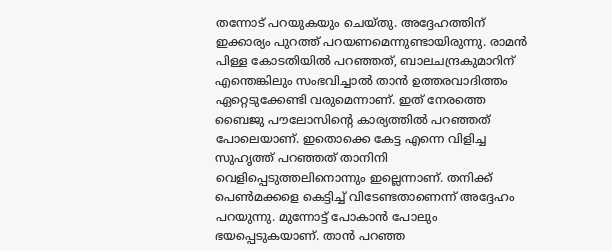തന്നോട് പറയുകയും ചെയ്തു. അദ്ദേഹത്തിന് ഇക്കാര്യം പുറത്ത് പറയണമെന്നുണ്ടായിരുന്നു. രാമന്‍ പിള്ള കോടതിയില്‍ പറഞ്ഞത്, ബാലചന്ദ്രകുമാറിന് എന്തെങ്കിലും സംഭവിച്ചാല്‍ താന്‍ ഉത്തരവാദിത്തം ഏറ്റെടുക്കേണ്ടി വരുമെന്നാണ്. ഇത് നേരത്തെ ബൈജു പൗലോസിന്റെ കാര്യത്തില്‍ പറഞ്ഞത് പോലെയാണ്. ഇതൊക്കെ കേട്ട എന്നെ വിളിച്ച സുഹൃത്ത് പറഞ്ഞത് താനിനി വെളിപ്പെടുത്തലിനൊന്നും ഇല്ലെന്നാണ്. തനിക്ക് പെണ്‍മക്കളെ കെട്ടിച്ച് വിടേണ്ടതാണെന്ന് അദ്ദേഹം പറയുന്നു. മുന്നോട്ട് പോകാന്‍ പോലും ഭയപ്പെടുകയാണ്. താന്‍ പറഞ്ഞ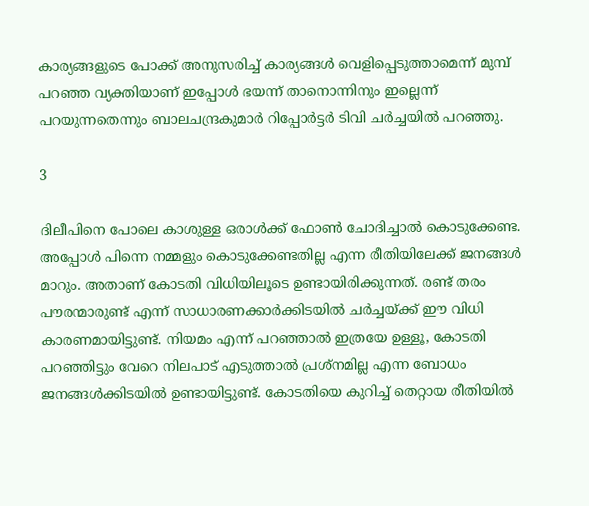കാര്യങ്ങളുടെ പോക്ക് അനുസരിച്ച് കാര്യങ്ങള്‍ വെളിപ്പെടുത്താമെന്ന് മുമ്പ് പറഞ്ഞ വ്യക്തിയാണ് ഇപ്പോള്‍ ഭയന്ന് താനൊന്നിനും ഇല്ലെന്ന് പറയുന്നതെന്നും ബാലചന്ദ്രകുമാര്‍ റിപ്പോര്‍ട്ടര്‍ ടിവി ചര്‍ച്ചയില്‍ പറഞ്ഞു.

3

ദിലീപിനെ പോലെ കാശുള്ള ഒരാള്‍ക്ക് ഫോണ്‍ ചോദിച്ചാല്‍ കൊടുക്കേണ്ട. അപ്പോള്‍ പിന്നെ നമ്മളും കൊടുക്കേണ്ടതില്ല എന്ന രീതിയിലേക്ക് ജനങ്ങള്‍ മാറും. അതാണ് കോടതി വിധിയിലൂടെ ഉണ്ടായിരിക്കുന്നത്. രണ്ട് തരം പൗരന്മാരുണ്ട് എന്ന് സാധാരണക്കാര്‍ക്കിടയില്‍ ചര്‍ച്ചയ്ക്ക് ഈ വിധി കാരണമായിട്ടുണ്ട്. നിയമം എന്ന് പറഞ്ഞാല്‍ ഇത്രയേ ഉള്ളൂ, കോടതി പറഞ്ഞിട്ടും വേറെ നിലപാട് എടുത്താല്‍ പ്രശ്‌നമില്ല എന്ന ബോധം ജനങ്ങള്‍ക്കിടയില്‍ ഉണ്ടായിട്ടുണ്ട്. കോടതിയെ കുറിച്ച് തെറ്റായ രീതിയില്‍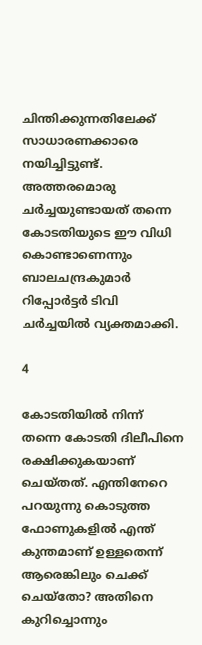ചിന്തിക്കുന്നതിലേക്ക് സാധാരണക്കാരെ നയിച്ചിട്ടുണ്ട്. അത്തരമൊരു ചര്‍ച്ചയുണ്ടായത് തന്നെ കോടതിയുടെ ഈ വിധി കൊണ്ടാണെന്നും ബാലചന്ദ്രകുമാര്‍ റിപ്പോര്‍ട്ടര്‍ ടിവി ചര്‍ച്ചയില്‍ വ്യക്തമാക്കി.

4

കോടതിയില്‍ നിന്ന് തന്നെ കോടതി ദിലീപിനെ രക്ഷിക്കുകയാണ് ചെയ്തത്. എന്തിനേറെ പറയുന്നു കൊടുത്ത ഫോണുകളില്‍ എന്ത് കുന്തമാണ് ഉള്ളതെന്ന് ആരെങ്കിലും ചെക്ക് ചെയ്‌തോ? അതിനെ കുറിച്ചൊന്നും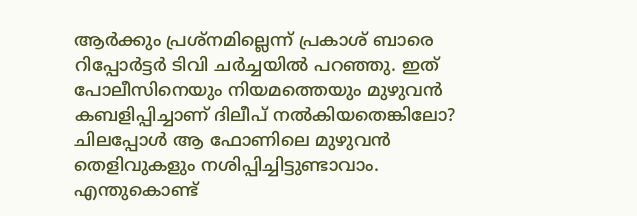ആര്‍ക്കും പ്രശ്‌നമില്ലെന്ന് പ്രകാശ് ബാരെ റിപ്പോര്‍ട്ടര്‍ ടിവി ചര്‍ച്ചയില്‍ പറഞ്ഞു. ഇത് പോലീസിനെയും നിയമത്തെയും മുഴുവന്‍ കബളിപ്പിച്ചാണ് ദിലീപ് നല്‍കിയതെങ്കിലോ? ചിലപ്പോള്‍ ആ ഫോണിലെ മുഴുവന്‍ തെളിവുകളും നശിപ്പിച്ചിട്ടുണ്ടാവാം. എന്തുകൊണ്ട്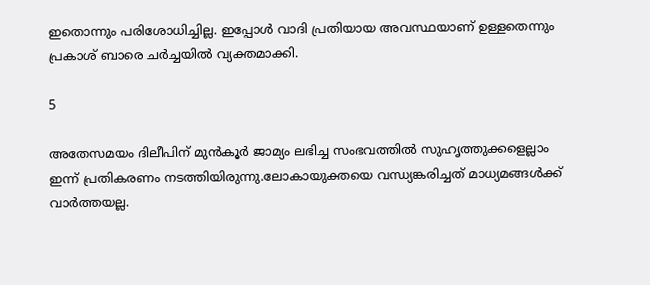ഇതൊന്നും പരിശോധിച്ചില്ല. ഇപ്പോള്‍ വാദി പ്രതിയായ അവസ്ഥയാണ് ഉള്ളതെന്നും പ്രകാശ് ബാരെ ചര്‍ച്ചയില്‍ വ്യക്തമാക്കി.

5

അതേസമയം ദിലീപിന് മുന്‍കൂര്‍ ജാമ്യം ലഭിച്ച സംഭവത്തില്‍ സുഹൃത്തുക്കളെല്ലാം ഇന്ന് പ്രതികരണം നടത്തിയിരുന്നു.ലോകായുക്തയെ വന്ധ്യങ്കരിച്ചത് മാധ്യമങ്ങള്‍ക്ക് വാര്‍ത്തയല്ല.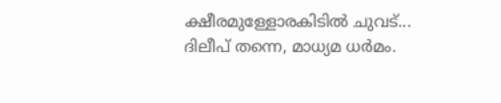ക്ഷീരമുള്ളോരകിടില്‍ ചുവട്... ദിലീപ് തന്നെ, മാധ്യമ ധര്‍മം.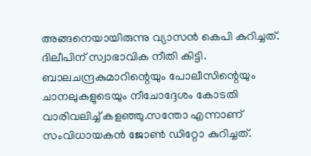അങ്ങനെയായിരുന്നു വ്യാസന്‍ കെപി കുറിച്ചത്. ദിലീപിന് സ്വാഭാവിക നീതി കിട്ടി. ബാലചന്ദ്രകുമാറിന്റെയും പോലീസിന്റെയും ചാനലുകളുടെയും നീചോദ്ദേശം കോടതി വാരിവലിച്ച് കളഞ്ഞു.സന്തോ എന്നാണ് സംവിധായകന്‍ ജോണ്‍ ഡിറ്റോ കുറിച്ചത്.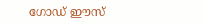ഗോഡ് ഈസ്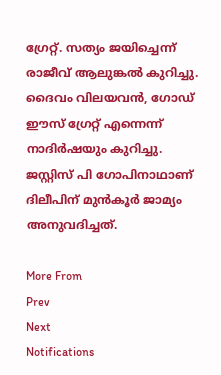ഗ്രേറ്റ്. സത്യം ജയിച്ചെന്ന് രാജീവ് ആലുങ്കല്‍ കുറിച്ചു. ദൈവം വിലയവന്‍, ഗോഡ് ഈസ് ഗ്രേറ്റ് എന്നെന്ന് നാദിര്‍ഷയും കുറിച്ചു. ജസ്റ്റിസ് പി ഗോപിനാഥാണ് ദിലീപിന് മുന്‍കൂര്‍ ജാമ്യം അനുവദിച്ചത്.

More From
Prev
Next
Notifications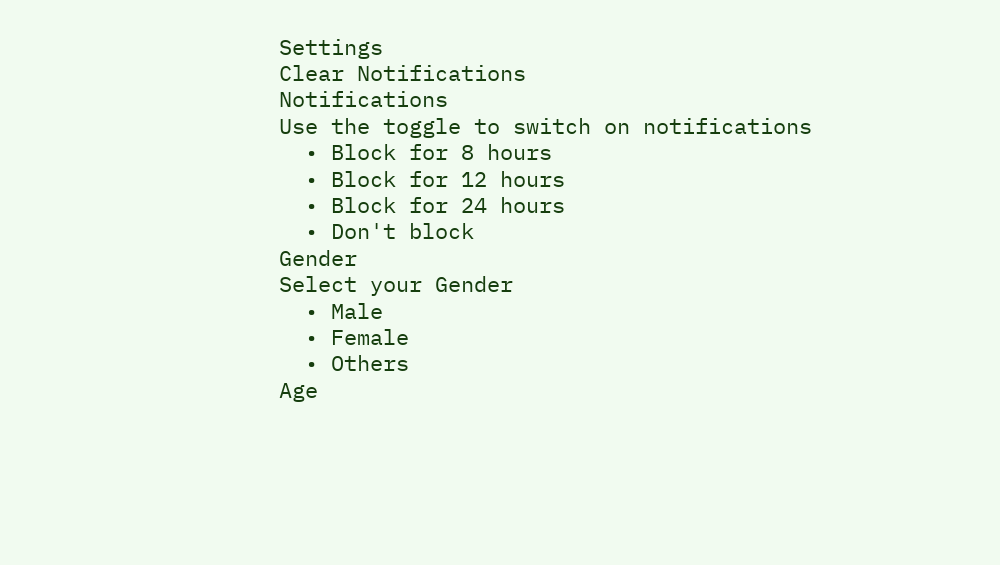Settings
Clear Notifications
Notifications
Use the toggle to switch on notifications
  • Block for 8 hours
  • Block for 12 hours
  • Block for 24 hours
  • Don't block
Gender
Select your Gender
  • Male
  • Female
  • Others
Age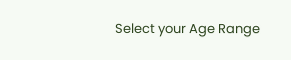Select your Age Range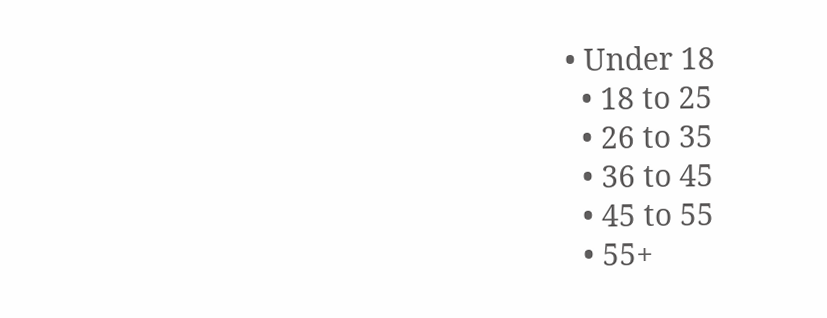• Under 18
  • 18 to 25
  • 26 to 35
  • 36 to 45
  • 45 to 55
  • 55+